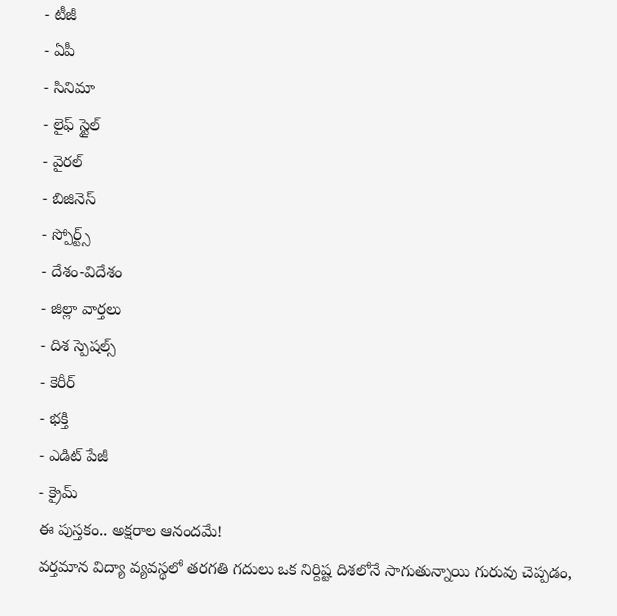- టీజీ
- ఏపీ
- సినిమా
- లైఫ్ స్టైల్
- వైరల్
- బిజినెస్
- స్పోర్ట్స్
- దేశం-విదేశం
- జిల్లా వార్తలు
- దిశ స్పెషల్స్
- కెరీర్
- భక్తి
- ఎడిట్ పేజీ
- క్రైమ్
ఈ పుస్తకం.. అక్షరాల ఆనందమే!
వర్తమాన విద్యా వ్యవస్థలో తరగతి గదులు ఒక నిర్దిష్ట దిశలోనే సాగుతున్నాయి గురువు చెప్పడం,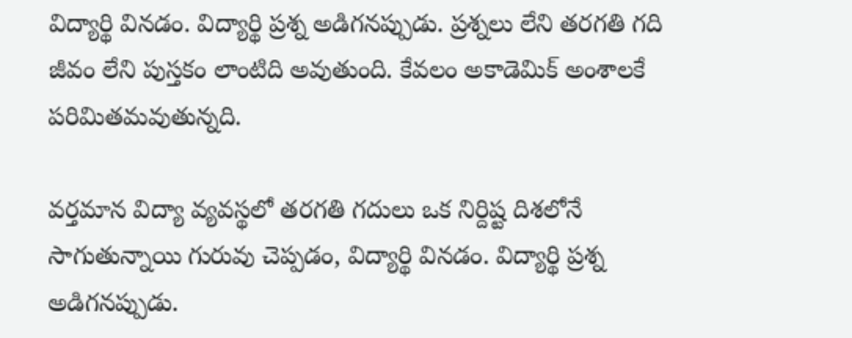విద్యార్థి వినడం. విద్యార్థి ప్రశ్న అడిగనప్పుడు. ప్రశ్నలు లేని తరగతి గది జీవం లేని పుస్తకం లాంటిది అవుతుంది. కేవలం అకాడెమిక్ అంశాలకే పరిమితమవుతున్నది.

వర్తమాన విద్యా వ్యవస్థలో తరగతి గదులు ఒక నిర్దిష్ట దిశలోనే సాగుతున్నాయి గురువు చెప్పడం, విద్యార్థి వినడం. విద్యార్థి ప్రశ్న అడిగనప్పుడు.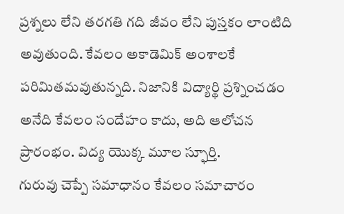ప్రశ్నలు లేని తరగతి గది జీవం లేని పుస్తకం లాంటిది అవుతుంది. కేవలం అకాడెమిక్ అంశాలకే పరిమితమవుతున్నది. నిజానికి విద్యార్థి ప్రశ్నించడం అనేది కేవలం సందేహం కాదు, అది ఆలోచన ప్రారంభం. విద్య యొక్క మూల స్ఫూర్తి.
గురువు చెప్పే సమాధానం కేవలం సమాచారం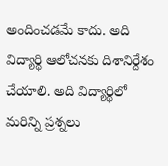అందించడమే కాదు. అది విద్యార్థి ఆలోచనకు దిశానిర్దేశం చేయాలి. అది విద్యార్థిలో మరిన్ని ప్రశ్నలు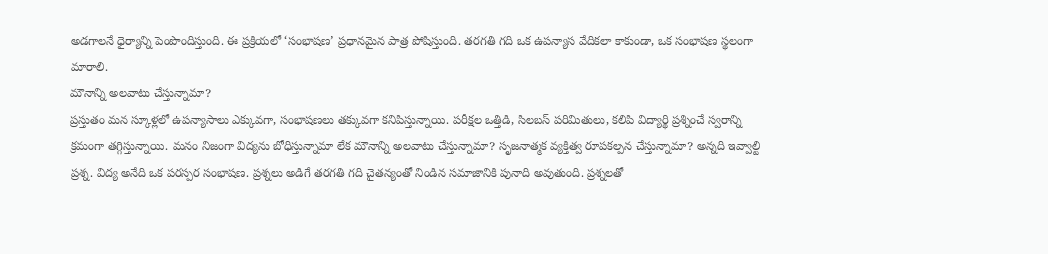అడగాలనే ధైర్యాన్ని పెంపొందిస్తుంది. ఈ ప్రక్రియలో ‘సంభాషణ’ ప్రధానమైన పాత్ర పోషిస్తుంది. తరగతి గది ఒక ఉపన్యాస వేదికలా కాకుండా, ఒక సంభాషణ స్థలంగా మారాలి.
మౌనాన్ని అలవాటు చేస్తున్నామా?
ప్రస్తుతం మన స్కూళ్లలో ఉపన్యాసాలు ఎక్కువగా, సంభాషణలు తక్కువగా కనిపిస్తున్నాయి. పరీక్షల ఒత్తిడి, సిలబస్ పరిమితులు, కలిపి విద్యార్థి ప్రశ్నించే స్వరాన్ని క్రమంగా తగ్గిస్తున్నాయి. మనం నిజంగా విద్యను బోధిస్తున్నామా లేక మౌనాన్ని అలవాటు చేస్తున్నామా? సృజనాత్మక వ్యక్తిత్వ రూపకల్పన చేస్తున్నామా? అన్నది ఇవ్వాల్టి ప్రశ్న. విద్య అనేది ఒక పరస్పర సంభాషణ. ప్రశ్నలు అడిగే తరగతి గది చైతన్యంతో నిండిన సమాజానికి పునాది అవుతుంది. ప్రశ్నలతో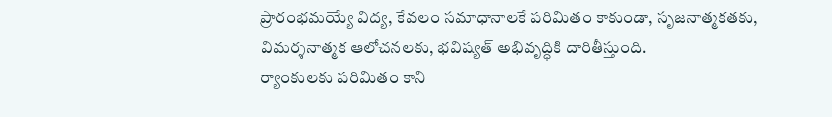ప్రారంభమయ్యే విద్య, కేవలం సమాధానాలకే పరిమితం కాకుండా, సృజనాత్మకతకు, విమర్శనాత్మక ఆలోచనలకు, భవిష్యత్ అభివృద్ధికి దారితీస్తుంది.
ర్యాంకులకు పరిమితం కాని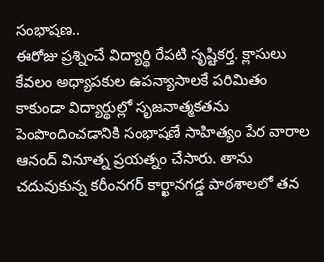సంభాషణ..
ఈరోజు ప్రశ్నించే విద్యార్థి రేపటి సృష్టికర్త. క్లాసులు కేవలం అధ్యాపకుల ఉపన్యాసాలకే పరిమితం కాకుండా విద్యార్థుల్లో సృజనాత్మకతను పెంపొందించడానికి సంభాషణే సాహిత్యం పేర వారాల ఆనంద్ వినూత్న ప్రయత్నం చేసారు. తాను చదువుకున్న కరీంనగర్ కార్ఖానగడ్డ పాఠశాలలో తన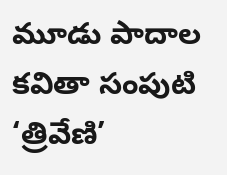మూడు పాదాల కవితా సంపుటి ‘త్రివేణి’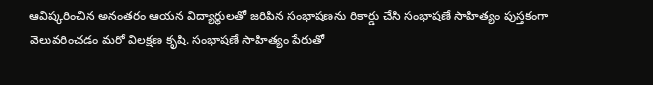ఆవిష్కరించిన అనంతరం ఆయన విద్యార్థులతో జరిపిన సంభాషణను రికార్డు చేసి సంభాషణే సాహిత్యం పుస్తకంగా వెలువరించడం మరో విలక్షణ కృషి. సంభాషణే సాహిత్యం పేరుతో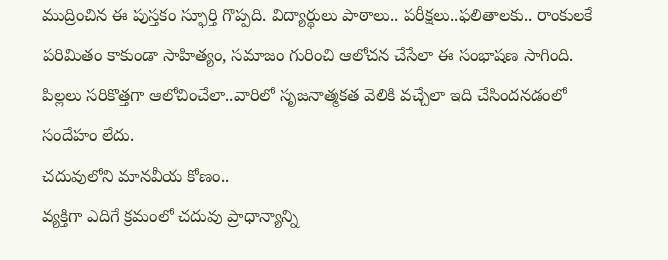ముద్రించిన ఈ పుస్తకం స్ఫూర్తి గొప్పది. విద్యార్థులు పాఠాలు.. పరీక్షలు..ఫలితాలకు.. రాంకులకే పరిమితం కాకుండా సాహిత్యం, సమాజం గురించి ఆలోచన చేసేలా ఈ సంభాషణ సాగింది. పిల్లలు సరికొత్తగా ఆలోచించేలా..వారిలో సృజనాత్మకత వెలికి వచ్చేలా ఇది చేసిందనడంలో సందేహం లేదు.
చదువులోని మానవీయ కోణం..
వ్యక్తిగా ఎదిగే క్రమంలో చదువు ప్రాధాన్యాన్ని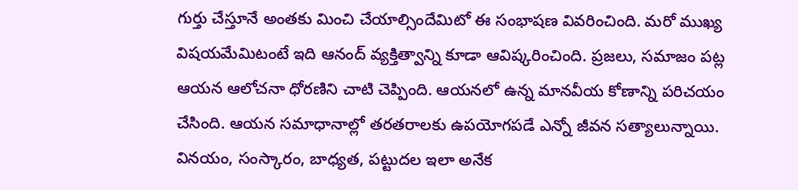గుర్తు చేస్తూనే అంతకు మించి చేయాల్సిందేమిటో ఈ సంభాషణ వివరించింది. మరో ముఖ్య విషయమేమిటంటే ఇది ఆనంద్ వ్యక్తిత్వాన్ని కూడా ఆవిష్కరించింది. ప్రజలు, సమాజం పట్ల ఆయన ఆలోచనా ధోరణిని చాటి చెప్పింది. ఆయనలో ఉన్న మానవీయ కోణాన్ని పరిచయం చేసింది. ఆయన సమాధానాల్లో తరతరాలకు ఉపయోగపడే ఎన్నో జీవన సత్యాలున్నాయి. వినయం, సంస్కారం, బాధ్యత, పట్టుదల ఇలా అనేక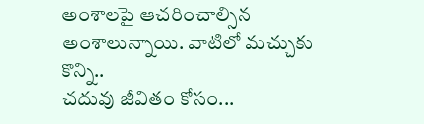అంశాలపై ఆచరించాల్సిన అంశాలున్నాయి. వాటిలో మచ్చుకు కొన్ని..
చదువు జీవితం కోసం...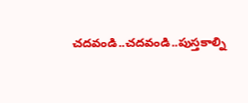చదవండి..చదవండి..పుస్తకాల్ని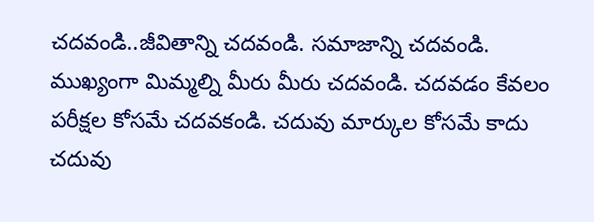చదవండి..జీవితాన్ని చదవండి. సమాజాన్ని చదవండి. ముఖ్యంగా మిమ్మల్ని మీరు మీరు చదవండి. చదవడం కేవలం పరీక్షల కోసమే చదవకండి. చదువు మార్కుల కోసమే కాదు చదువు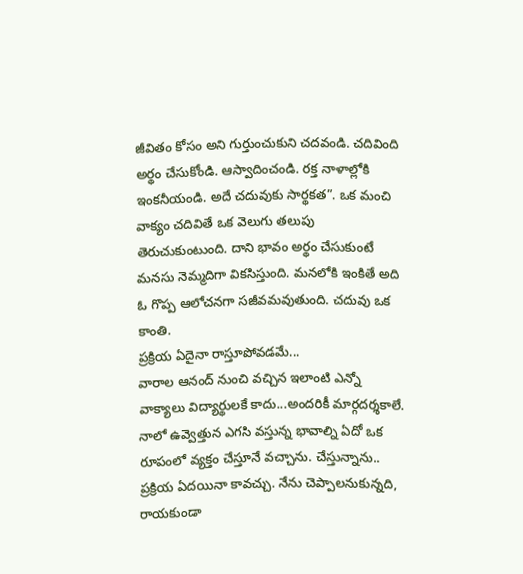జీవితం కోసం అని గుర్తుంచుకుని చదవండి. చదివింది అర్థం చేసుకోండి. ఆస్వాదించండి. రక్త నాళాల్లోకి ఇంకనీయండి. అదే చదువుకు సార్థకత”. ఒక మంచి వాక్యం చదివితే ఒక వెలుగు తలుపు తెరుచుకుంటుంది. దాని భావం అర్థం చేసుకుంటే మనసు నెమ్మదిగా వికసిస్తుంది. మనలోకి ఇంకితే అది ఓ గొప్ప ఆలోచనగా సజీవమవుతుంది. చదువు ఒక కాంతి.
ప్రక్రియ ఏదైనా రాస్తూపోవడమే...
వారాల ఆనంద్ నుంచి వచ్చిన ఇలాంటి ఎన్నో వాక్యాలు విద్యార్థులకే కాదు...అందరికీ మార్గదర్శకాలే. నాలో ఉవ్వెత్తున ఎగసి వస్తున్న భావాల్ని ఏదో ఒక రూపంలో వ్యక్తం చేస్తూనే వచ్చాను. చేస్తున్నాను.. ప్రక్రియ ఏదయినా కావచ్చు. నేను చెప్పాలనుకున్నది, రాయకుండా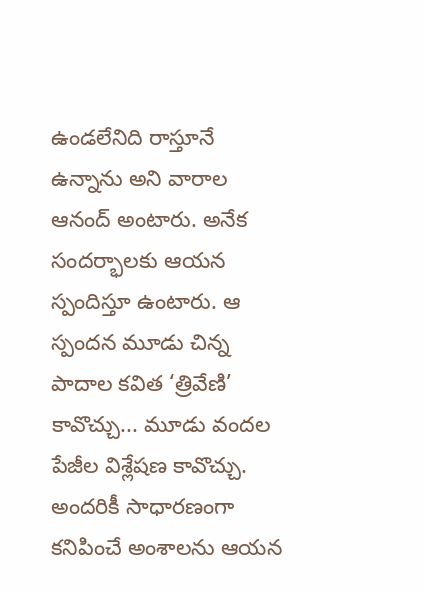ఉండలేనిది రాస్తూనే ఉన్నాను అని వారాల ఆనంద్ అంటారు. అనేక సందర్భాలకు ఆయన స్పందిస్తూ ఉంటారు. ఆ స్పందన మూడు చిన్న పాదాల కవిత ‘త్రివేణి’ కావొచ్చు... మూడు వందల పేజీల విశ్లేషణ కావొచ్చు. అందరికీ సాధారణంగా కనిపించే అంశాలను ఆయన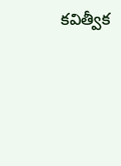కవిత్వీక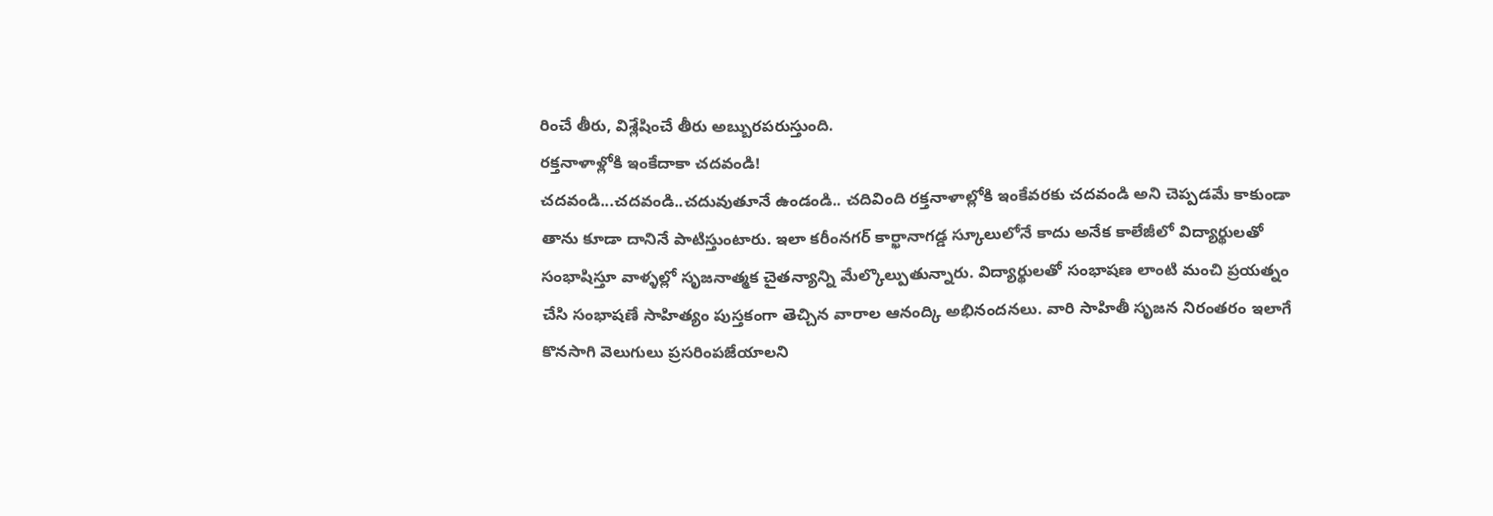రించే తీరు, విశ్లేషించే తీరు అబ్బురపరుస్తుంది.
రక్తనాళాళ్లోకి ఇంకేదాకా చదవండి!
చదవండి...చదవండి..చదువుతూనే ఉండండి.. చదివింది రక్తనాళాల్లోకి ఇంకేవరకు చదవండి అని చెప్పడమే కాకుండా తాను కూడా దానినే పాటిస్తుంటారు. ఇలా కరీంనగర్ కార్ఖానాగడ్డ స్కూలులోనే కాదు అనేక కాలేజీలో విద్యార్థులతో సంభాషిస్తూ వాళ్ళల్లో సృజనాత్మక చైతన్యాన్ని మేల్కొల్పుతున్నారు. విద్యార్థులతో సంభాషణ లాంటి మంచి ప్రయత్నం చేసి సంభాషణే సాహిత్యం పుస్తకంగా తెచ్చిన వారాల ఆనంద్కి అభినందనలు. వారి సాహితీ సృజన నిరంతరం ఇలాగే కొనసాగి వెలుగులు ప్రసరింపజేయాలని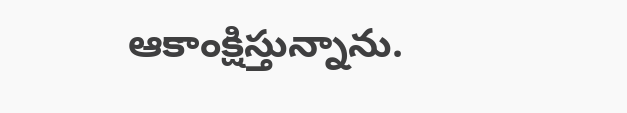ఆకాంక్షిస్తున్నాను.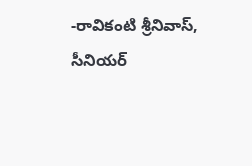-రావికంటి శ్రీనివాస్,
సీనియర్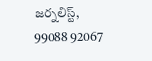జర్నలిస్ట్,
99088 92067